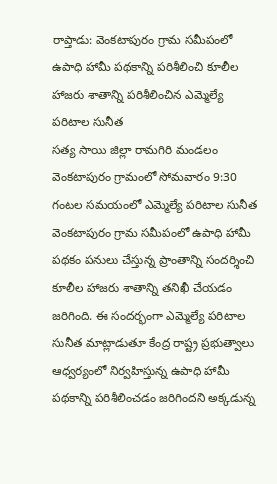రాప్తాడు: వెంకటాపురం గ్రామ సమీపంలో ఉపాధి హామీ పథకాన్ని పరిశీలించి కూలీల హాజరు శాతాన్ని పరిశీలించిన ఎమ్మెల్యే పరిటాల సునీత
సత్య సాయి జిల్లా రామగిరి మండలం వెంకటాపురం గ్రామంలో సోమవారం 9:30 గంటల సమయంలో ఎమ్మెల్యే పరిటాల సునీత వెంకటాపురం గ్రామ సమీపంలో ఉపాధి హామీ పథకం పనులు చేస్తున్న ప్రాంతాన్ని సందర్శించి కూలీల హాజరు శాతాన్ని తనిఖీ చేయడం జరిగింది. ఈ సందర్భంగా ఎమ్మెల్యే పరిటాల సునీత మాట్లాడుతూ కేంద్ర రాష్ట్ర ప్రభుత్వాలు ఆధ్వర్యంలో నిర్వహిస్తున్న ఉపాధి హామీ పథకాన్ని పరిశీలించడం జరిగిందని అక్కడున్న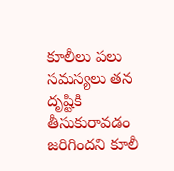కూలీలు పలు సమస్యలు తన దృష్టికి తీసుకురావడం జరిగిందని కూలీ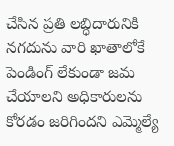చేసిన ప్రతి లబ్ధిదారునికి నగదును వారి ఖాతాలోకే పెండింగ్ లేకుండా జమ చేయాలని అధికారులను కోరడం జరిగిందని ఎమ్మెల్యే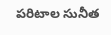పరిటాల సునీత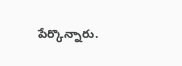పేర్కొన్నారు.